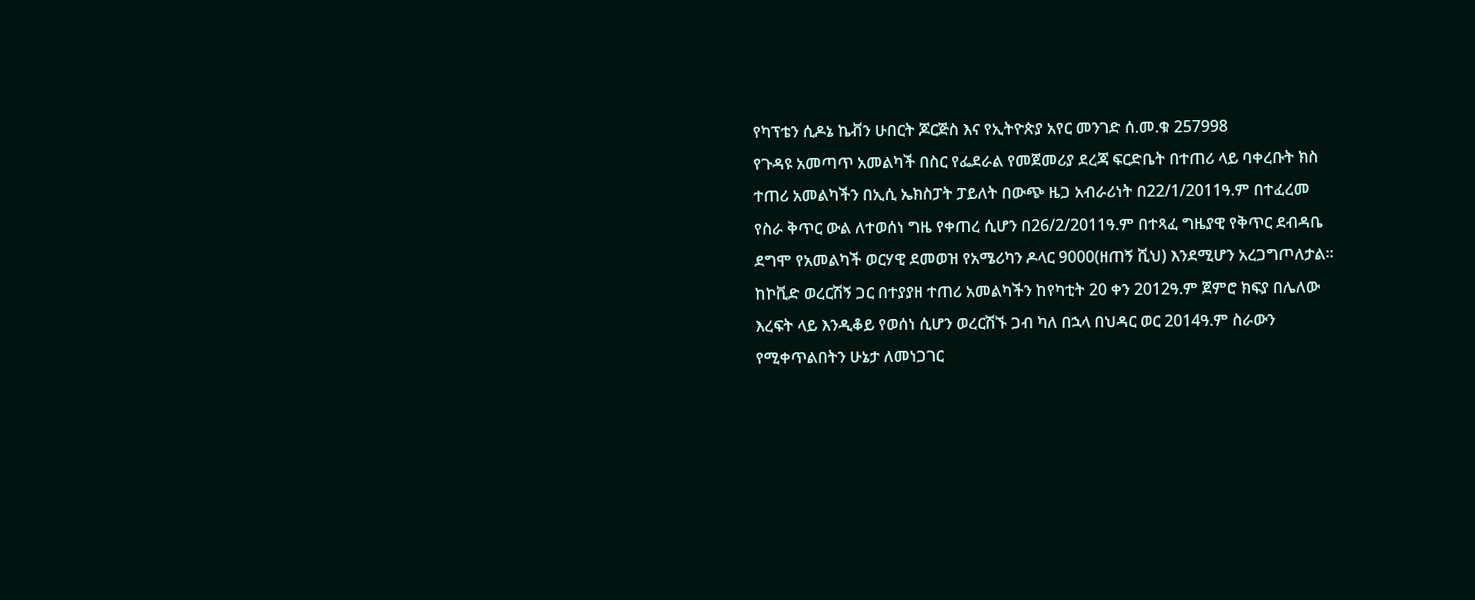የካፕቴን ሲዶኔ ኬቭን ሁበርት ጆርጅስ እና የኢትዮጵያ አየር መንገድ ሰ.መ.ቁ 257998
የጉዳዩ አመጣጥ አመልካች በስር የፌደራል የመጀመሪያ ደረጃ ፍርድቤት በተጠሪ ላይ ባቀረቡት ክስ ተጠሪ አመልካችን በኢሲ ኤክስፓት ፓይለት በውጭ ዜጋ አብራሪነት በ22/1/2011ዓ.ም በተፈረመ የስራ ቅጥር ውል ለተወሰነ ግዜ የቀጠረ ሲሆን በ26/2/2011ዓ.ም በተጻፈ ግዜያዊ የቅጥር ደብዳቤ ደግሞ የአመልካች ወርሃዊ ደመወዝ የአሜሪካን ዶላር 9000(ዘጠኝ ሺህ) እንደሚሆን አረጋግጦለታል፡፡ ከኮቪድ ወረርሽኝ ጋር በተያያዘ ተጠሪ አመልካችን ከየካቲት 20 ቀን 2012ዓ.ም ጀምሮ ክፍያ በሌለው እረፍት ላይ እንዲቆይ የወሰነ ሲሆን ወረርሽኙ ጋብ ካለ በኋላ በህዳር ወር 2014ዓ.ም ስራውን የሚቀጥልበትን ሁኔታ ለመነጋገር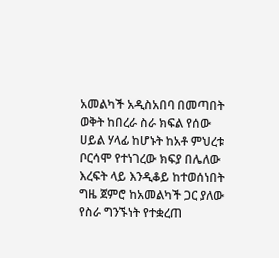አመልካች አዲስአበባ በመጣበት ወቅት ከበረራ ስራ ክፍል የሰው ሀይል ሃላፊ ከሆኑት ከአቶ ምህረቱ ቦርሳሞ የተነገረው ክፍያ በሌለው እረፍት ላይ እንዲቆይ ከተወሰነበት ግዜ ጀምሮ ከአመልካች ጋር ያለው የስራ ግንኙነት የተቋረጠ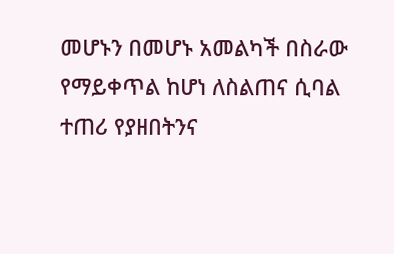መሆኑን በመሆኑ አመልካች በስራው የማይቀጥል ከሆነ ለስልጠና ሲባል ተጠሪ የያዘበትንና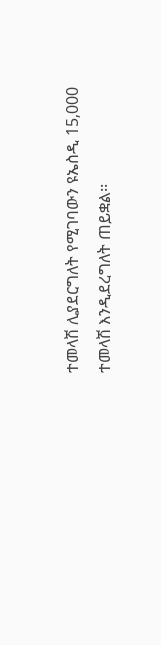ተመላሽ ሊያደርግለት የሚገባውን ዩኤስዲ 15‚000 ተመላሽ እንዲደረግለት ጠይቋል፡፡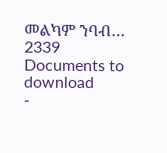መልካም ንባብ…
2339
Documents to download
-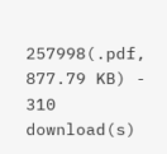257998(.pdf, 877.79 KB) - 310 download(s)